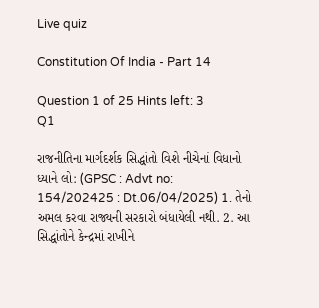Live quiz

Constitution Of India - Part 14

Question 1 of 25 Hints left: 3
Q1

રાજનીતિના માર્ગદર્શક સિદ્ધાંતો વિશે નીચેનાં વિધાનો ધ્યાને લો: (GPSC : Advt no: 154/202425 : Dt.06/04/2025) 1. તેનો અમલ કરવા રાજ્યની સરકારો બંધાયેલી નથી. 2. આ સિદ્ધાંતોને કેન્દ્રમાં રાખીને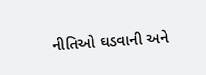નીતિઓ ઘડવાની અને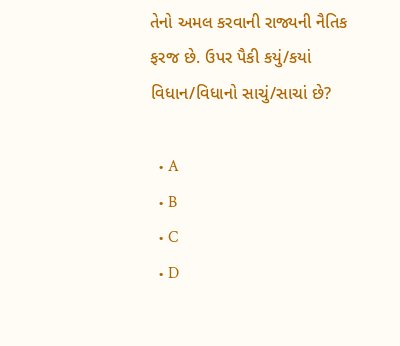તેનો અમલ કરવાની રાજ્યની નૈતિક ફરજ છે. ઉપર પૈકી કયું/કયાં વિધાન/વિધાનો સાચું/સાચાં છે?

  • A
  • B
  • C
  • D